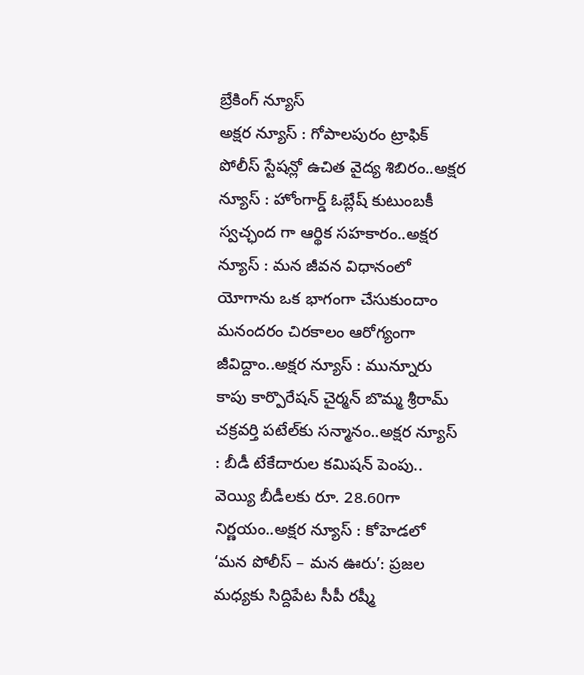బ్రేకింగ్ న్యూస్
అక్షర న్యూస్ : గోపాలపురం ట్రాఫిక్ పోలీస్ స్టేషన్లో ఉచిత వైద్య శిబిరం..అక్షర న్యూస్ : హోంగార్డ్ ఓబ్లేష్ కుటుంబకీ స్వచ్ఛంద గా ఆర్థిక సహకారం..అక్షర న్యూస్ : మన జీవన విధానంలో యోగాను ఒక భాగంగా చేసుకుందాం మనందరం చిరకాలం ఆరోగ్యంగా జీవిద్దాం..అక్షర న్యూస్ : మున్నూరు కాపు కార్పొరేషన్ చైర్మన్ బొమ్మ శ్రీరామ్ చక్రవర్తి పటేల్‌కు సన్మానం..అక్షర న్యూస్ : బీడీ టేకేదారుల కమిషన్ పెంపు.. వెయ్యి బీడీలకు రూ. 28.60గా నిర్ణయం..అక్షర న్యూస్ : కోహెడలో ‘మన పోలీస్ – మన ఊరు’: ప్రజల మధ్యకు సిద్దిపేట సీపీ రష్మీ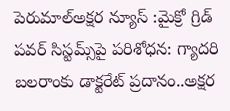పెరుమాల్అక్షర న్యూస్ :మైక్రో గ్రిడ్ పవర్ సిస్టమ్స్‌పై పరిశోధన: గ్యాదరి బలరాంకు డాక్టరేట్ ప్రదానం..అక్షర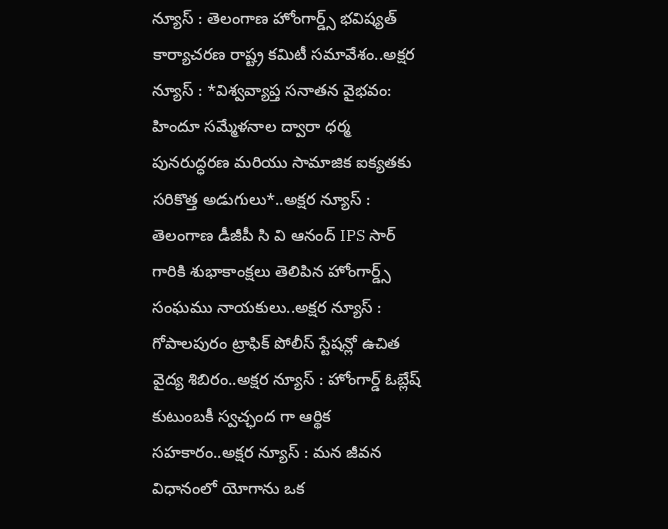న్యూస్ : తెలంగాణ హోంగార్డ్స్ భవిష్యత్ కార్యాచరణ రాష్ట్ర కమిటీ సమావేశం..అక్షర న్యూస్ : *విశ్వవ్యాప్త సనాతన వైభవం: హిందూ సమ్మేళనాల ద్వారా ధర్మ పునరుద్ధరణ మరియు సామాజిక ఐక్యతకు సరికొత్త అడుగులు*..అక్షర న్యూస్ : తెలంగాణ డీజీపీ సి వి ఆనంద్ IPS సార్ గారికి శుభాకాంక్షలు తెలిపిన హోంగార్డ్స్ సంఘము నాయకులు..అక్షర న్యూస్ : గోపాలపురం ట్రాఫిక్ పోలీస్ స్టేషన్లో ఉచిత వైద్య శిబిరం..అక్షర న్యూస్ : హోంగార్డ్ ఓబ్లేష్ కుటుంబకీ స్వచ్ఛంద గా ఆర్థిక సహకారం..అక్షర న్యూస్ : మన జీవన విధానంలో యోగాను ఒక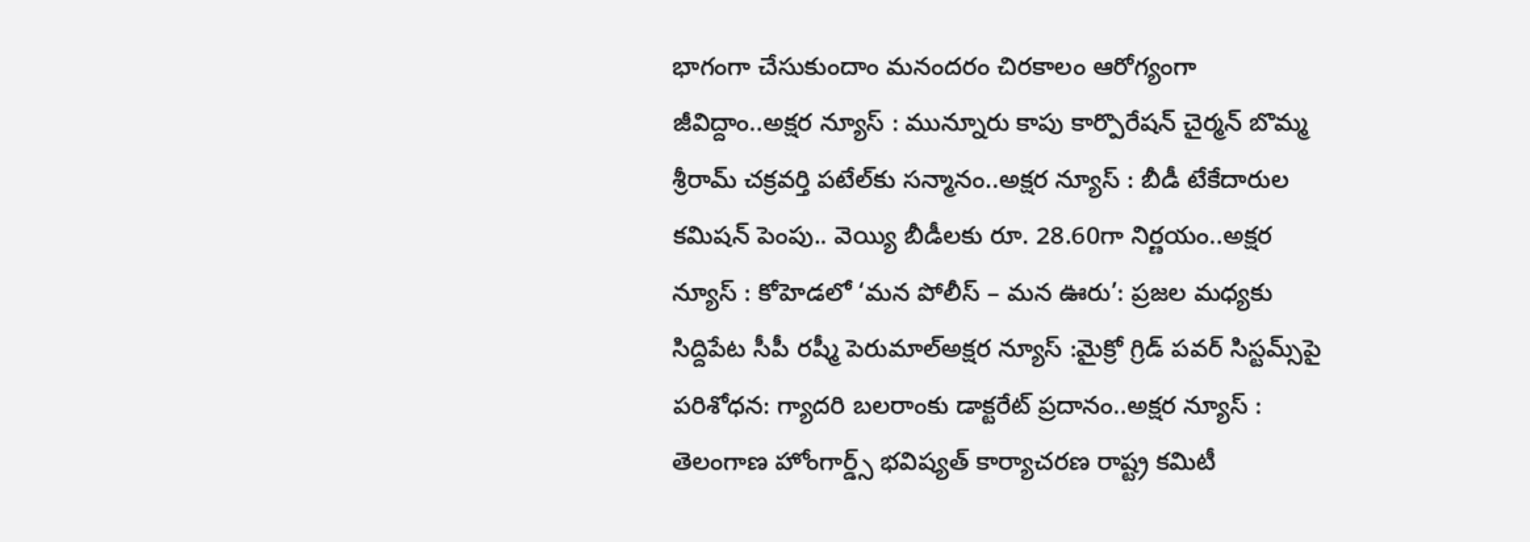భాగంగా చేసుకుందాం మనందరం చిరకాలం ఆరోగ్యంగా జీవిద్దాం..అక్షర న్యూస్ : మున్నూరు కాపు కార్పొరేషన్ చైర్మన్ బొమ్మ శ్రీరామ్ చక్రవర్తి పటేల్‌కు సన్మానం..అక్షర న్యూస్ : బీడీ టేకేదారుల కమిషన్ పెంపు.. వెయ్యి బీడీలకు రూ. 28.60గా నిర్ణయం..అక్షర న్యూస్ : కోహెడలో ‘మన పోలీస్ – మన ఊరు’: ప్రజల మధ్యకు సిద్దిపేట సీపీ రష్మీ పెరుమాల్అక్షర న్యూస్ :మైక్రో గ్రిడ్ పవర్ సిస్టమ్స్‌పై పరిశోధన: గ్యాదరి బలరాంకు డాక్టరేట్ ప్రదానం..అక్షర న్యూస్ : తెలంగాణ హోంగార్డ్స్ భవిష్యత్ కార్యాచరణ రాష్ట్ర కమిటీ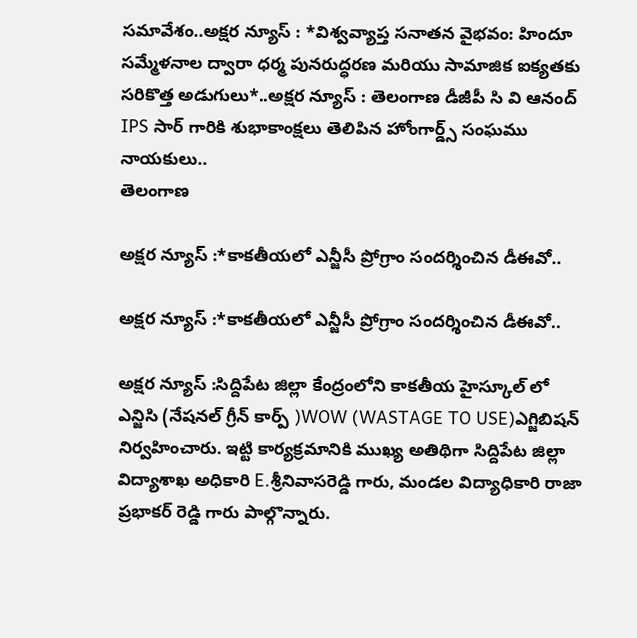సమావేశం..అక్షర న్యూస్ : *విశ్వవ్యాప్త సనాతన వైభవం: హిందూ సమ్మేళనాల ద్వారా ధర్మ పునరుద్ధరణ మరియు సామాజిక ఐక్యతకు సరికొత్త అడుగులు*..అక్షర న్యూస్ : తెలంగాణ డీజీపీ సి వి ఆనంద్ IPS సార్ గారికి శుభాకాంక్షలు తెలిపిన హోంగార్డ్స్ సంఘము నాయకులు..
తెలంగాణ

అక్షర న్యూస్ :*కాకతీయలో ఎన్జీసీ ప్రోగ్రాం సందర్శించిన డీఈవో..

అక్షర న్యూస్ :*కాకతీయలో ఎన్జీసీ ప్రోగ్రాం సందర్శించిన డీఈవో..

అక్షర న్యూస్ :సిద్దిపేట జిల్లా కేంద్రంలోని కాకతీయ హైస్కూల్ లో ఎన్జిసి (నేషనల్ గ్రీన్ కార్ప్ )WOW (WASTAGE TO USE)ఎగ్జిబిషన్ నిర్వహించారు. ఇట్టి కార్యక్రమానికి ముఖ్య అతిథిగా సిద్దిపేట జిల్లా విద్యాశాఖ అధికారి E.శ్రీనివాసరెడ్డి గారు, మండల విద్యాధికారి రాజా ప్రభాకర్ రెడ్డి గారు పాల్గొన్నారు.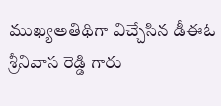ముఖ్యఅతిథిగా విచ్చేసిన డీఈఓ శ్రీనివాస రెడ్డి గారు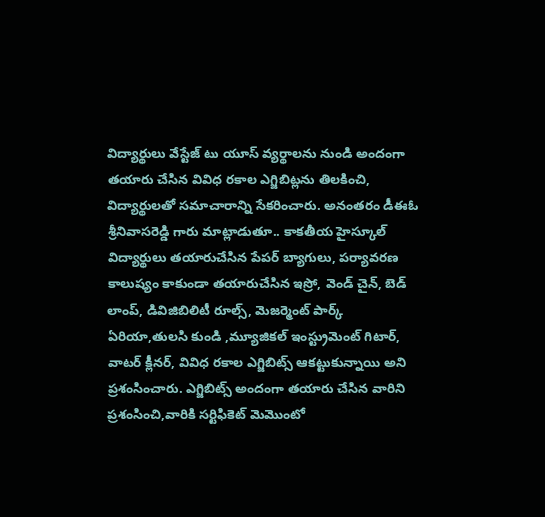విద్యార్థులు వేస్టేజ్ టు యూస్ వ్యర్థాలను నుండి అందంగా తయారు చేసిన వివిధ రకాల ఎగ్జిబిట్లను తిలకించి, విద్యార్థులతో సమాచారాన్ని సేకరించారు. అనంతరం డీఈఓ శ్రీనివాసరెడ్డి గారు మాట్లాడుతూ.. కాకతీయ హైస్కూల్ విద్యార్థులు తయారుచేసిన పేపర్ బ్యాగులు, పర్యావరణ కాలుష్యం కాకుండా తయారుచేసిన ఇస్రో, వెండ్ చైన్, బెడ్ లాంప్, డివిజిబిలిటీ రూల్స్, మెజర్మెంట్ పార్క్ ఏరియా,తులసి కుండి ,మ్యూజికల్ ఇంస్ట్రుమెంట్ గిటార్, వాటర్ క్లీనర్, వివిధ రకాల ఎగ్జిబిట్స్ ఆకట్టుకున్నాయి అని ప్రశంసించారు. ఎగ్జిబిట్స్ అందంగా తయారు చేసిన వారిని ప్రశంసించి,వారికి సర్టిఫికెట్ మెమొంటో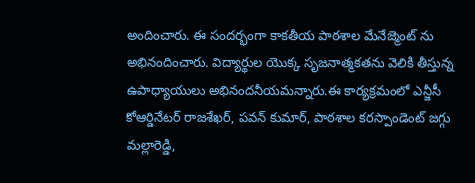అందించారు. ఈ సందర్భంగా కాకతీయ పాఠశాల మేనేజ్మెంట్ ను అభినందించారు. విద్యార్థుల యొక్క సృజనాత్మకతను వెలికి తీస్తున్న ఉపాధ్యాయులు అభినందనీయమన్నారు.ఈ కార్యక్రమంలో ఎన్జీసీ కోఆర్డినేటర్ రాజశేఖర్, పవన్ కుమార్, పాఠశాల కరస్పాండెంట్ జగ్గు మల్లారెడ్డి,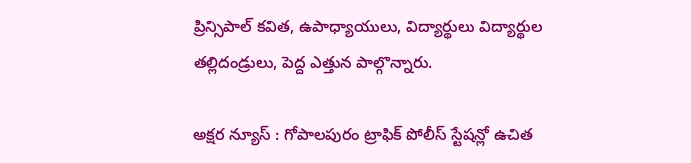ప్రిన్సిపాల్ కవిత, ఉపాధ్యాయులు, విద్యార్థులు విద్యార్థుల తల్లిదండ్రులు, పెద్ద ఎత్తున పాల్గొన్నారు.

అక్షర న్యూస్ : గోపాలపురం ట్రాఫిక్ పోలీస్ స్టేషన్లో ఉచిత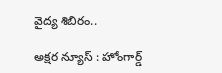వైద్య శిబిరం..

అక్షర న్యూస్ : హోంగార్డ్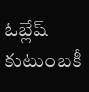ఓబ్లేష్ కుటుంబకీ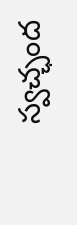స్వచ్ఛంద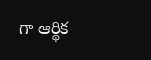గా ఆర్థిక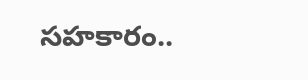సహకారం..